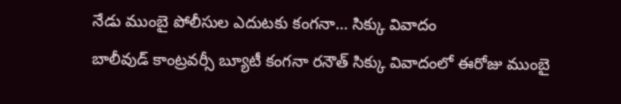నేడు ముంబై పోలీసుల ఎదుటకు కంగనా… సిక్కు వివాదం
బాలీవుడ్ కాంట్రవర్సీ బ్యూటీ కంగనా రనౌత్ సిక్కు వివాదంలో ఈరోజు ముంబై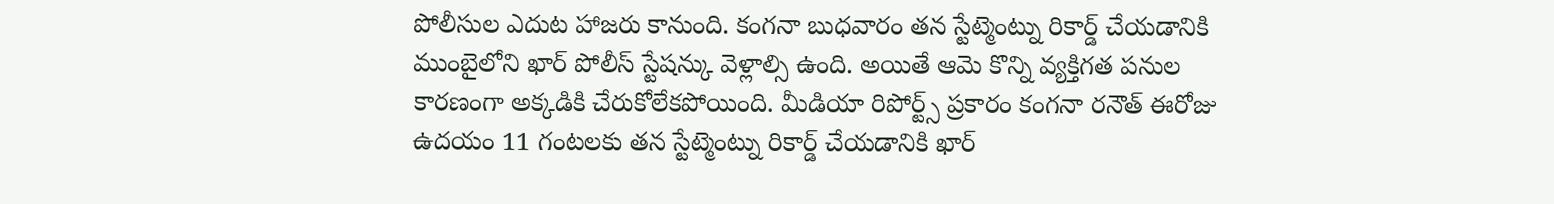పోలీసుల ఎదుట హాజరు కానుంది. కంగనా బుధవారం తన స్టేట్మెంట్ను రికార్డ్ చేయడానికి ముంబైలోని ఖార్ పోలీస్ స్టేషన్కు వెళ్లాల్సి ఉంది. అయితే ఆమె కొన్ని వ్యక్తిగత పనుల కారణంగా అక్కడికి చేరుకోలేకపోయింది. మీడియా రిపోర్ట్స్ ప్రకారం కంగనా రనౌత్ ఈరోజు ఉదయం 11 గంటలకు తన స్టేట్మెంట్ను రికార్డ్ చేయడానికి ఖార్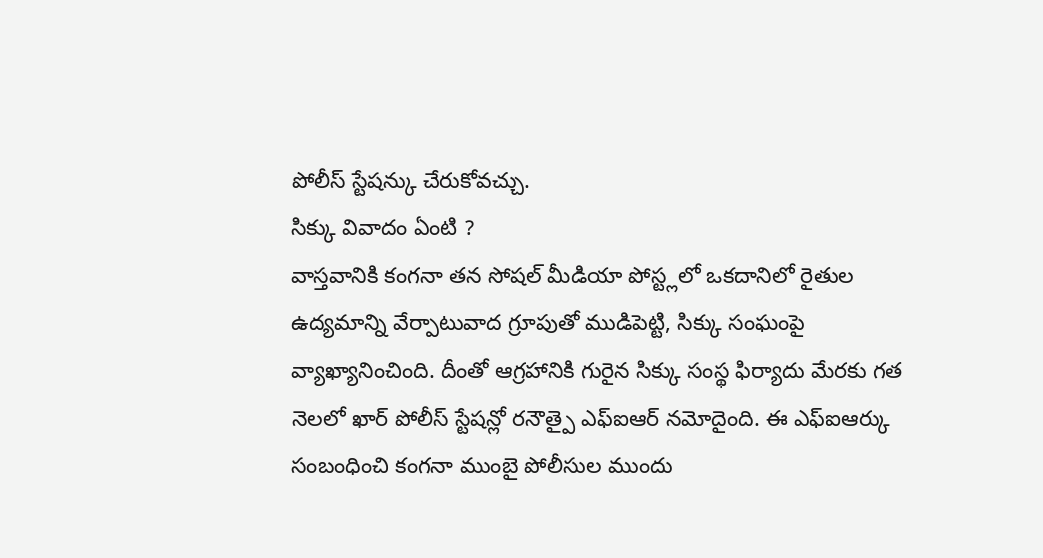పోలీస్ స్టేషన్కు చేరుకోవచ్చు.
సిక్కు వివాదం ఏంటి ?
వాస్తవానికి కంగనా తన సోషల్ మీడియా పోస్ట్లలో ఒకదానిలో రైతుల ఉద్యమాన్ని వేర్పాటువాద గ్రూపుతో ముడిపెట్టి, సిక్కు సంఘంపై వ్యాఖ్యానించింది. దీంతో ఆగ్రహానికి గురైన సిక్కు సంస్థ ఫిర్యాదు మేరకు గత నెలలో ఖార్ పోలీస్ స్టేషన్లో రనౌత్పై ఎఫ్ఐఆర్ నమోదైంది. ఈ ఎఫ్ఐఆర్కు సంబంధించి కంగనా ముంబై పోలీసుల ముందు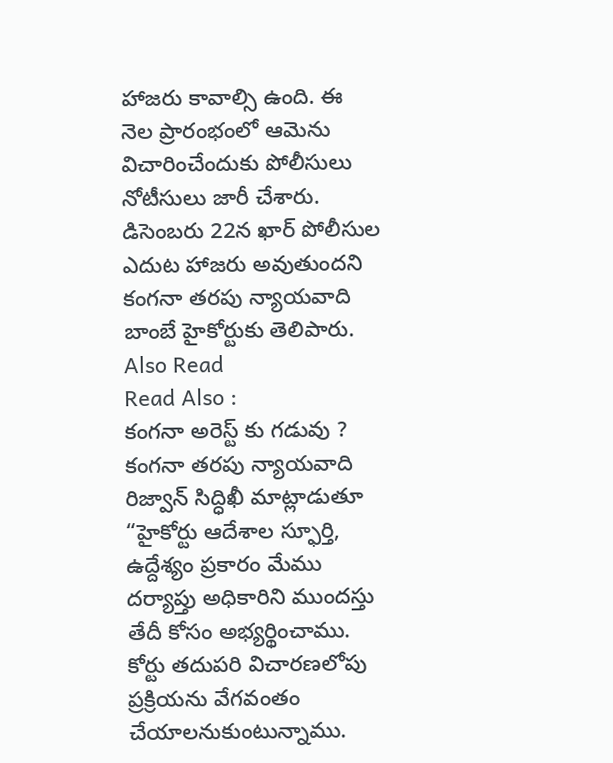హాజరు కావాల్సి ఉంది. ఈ నెల ప్రారంభంలో ఆమెను విచారించేందుకు పోలీసులు నోటీసులు జారీ చేశారు. డిసెంబరు 22న ఖార్ పోలీసుల ఎదుట హాజరు అవుతుందని కంగనా తరపు న్యాయవాది బాంబే హైకోర్టుకు తెలిపారు.
Also Read
Read Also :
కంగనా అరెస్ట్ కు గడువు ?
కంగనా తరపు న్యాయవాది రిజ్వాన్ సిద్ధిఖీ మాట్లాడుతూ “హైకోర్టు ఆదేశాల స్ఫూర్తి, ఉద్దేశ్యం ప్రకారం మేము దర్యాప్తు అధికారిని ముందస్తు తేదీ కోసం అభ్యర్థించాము. కోర్టు తదుపరి విచారణలోపు ప్రక్రియను వేగవంతం చేయాలనుకుంటున్నాము.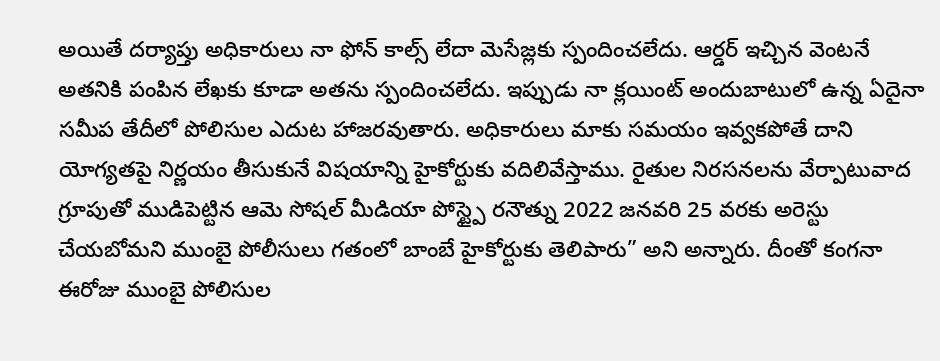అయితే దర్యాప్తు అధికారులు నా ఫోన్ కాల్స్ లేదా మెసేజ్లకు స్పందించలేదు. ఆర్డర్ ఇచ్చిన వెంటనే అతనికి పంపిన లేఖకు కూడా అతను స్పందించలేదు. ఇప్పుడు నా క్లయింట్ అందుబాటులో ఉన్న ఏదైనా సమీప తేదీలో పోలిసుల ఎదుట హాజరవుతారు. అధికారులు మాకు సమయం ఇవ్వకపోతే దాని యోగ్యతపై నిర్ణయం తీసుకునే విషయాన్ని హైకోర్టుకు వదిలివేస్తాము. రైతుల నిరసనలను వేర్పాటువాద గ్రూపుతో ముడిపెట్టిన ఆమె సోషల్ మీడియా పోస్ట్పై రనౌత్ను 2022 జనవరి 25 వరకు అరెస్టు చేయబోమని ముంబై పోలీసులు గతంలో బాంబే హైకోర్టుకు తెలిపారు” అని అన్నారు. దీంతో కంగనా ఈరోజు ముంబై పోలిసుల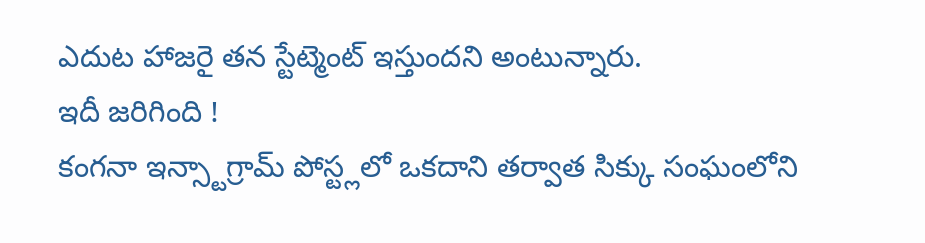ఎదుట హాజరై తన స్టేట్మెంట్ ఇస్తుందని అంటున్నారు.
ఇదీ జరిగింది !
కంగనా ఇన్స్టాగ్రామ్ పోస్ట్లలో ఒకదాని తర్వాత సిక్కు సంఘంలోని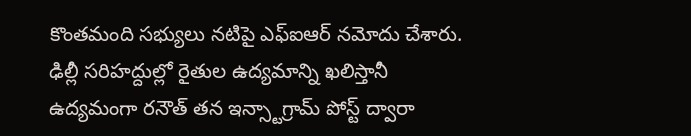కొంతమంది సభ్యులు నటిపై ఎఫ్ఐఆర్ నమోదు చేశారు. ఢిల్లీ సరిహద్దుల్లో రైతుల ఉద్యమాన్ని ఖలిస్తానీ ఉద్యమంగా రనౌత్ తన ఇన్స్టాగ్రామ్ పోస్ట్ ద్వారా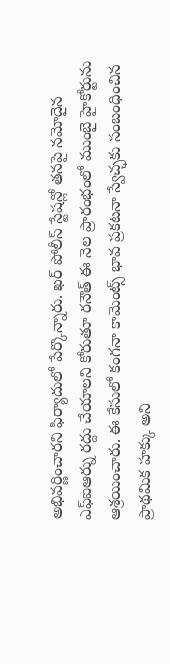అభివర్ణించారని ఫిర్యాదులో పేర్కొన్నారు. ఖర్ పోలీస్ స్టేషన్లో తనపై నమోదైన ఎఫ్ఐఆర్ను రద్దు చేయాలని కోరుతూ రనౌత్ ఈ నెల ప్రారంభంలో ముంబై హైకోర్టును ఆశ్రయించారు. ఈ కేసులో కంగనా కామెంట్స్ భావ ప్రకటనా స్వేచ్ఛకు సంబంధించిన ప్రాథమిక హక్కు అని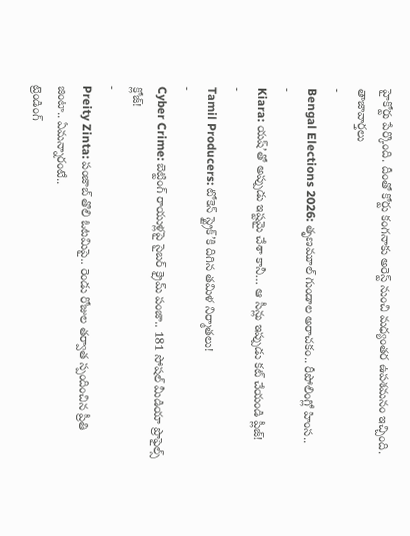హైకోర్టు పేర్కొంది. దీంతో కోర్టు కంగనాకు అరెస్ట్ నుంచి మధ్యంతర ఉపశమనం ఇచ్చింది.
తాజావార్తలు
-
Bengal Elections 2026: తృణమూల్ గుండాల అరాచకం.. రీపోలింగ్లో హింస..
-
Kiara: యష్’తో అప్పుడు ఇష్టమై చేశా కానీ… ఆ సీన్లు ఇప్పుడు కట్ చేయండి ప్లీజ్!
-
Tamil Producers: టోకెన్ స్ట్రైక్’కి దిగిన తమిళ నిర్మాతలు!
-
Cyber Crime: బెట్టింగ్ రాయుళ్లపై సైబర్ క్రైమ్ పంజా.. 181 సోషల్ మీడియా ప్రొఫైల్స్ క్లోజ్!
-
Preity Zinta: పంజాబ్ తొలి ఓటమిపై.. రెండు రోజుల తర్వాత స్పందించిన ప్రీతి జింటా.. ఏమన్నారంటే..
ట్రెండింగ్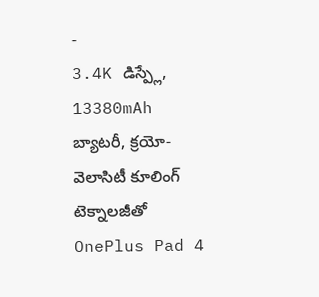-
3.4K డిస్ప్లే, 13380mAh బ్యాటరీ, క్రయో-వెలాసిటీ కూలింగ్ టెక్నాలజీతో OnePlus Pad 4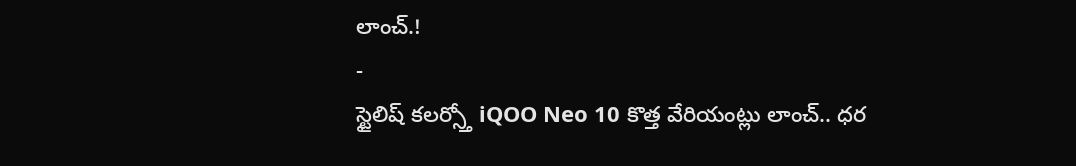లాంచ్.!
-
స్టైలిష్ కలర్స్తో iQOO Neo 10 కొత్త వేరియంట్లు లాంచ్.. ధర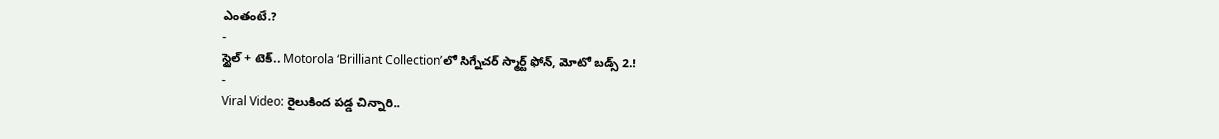ఎంతంటే.?
-
స్టైల్ + టెక్.. Motorola ‘Brilliant Collection’లో సిగ్నేచర్ స్మార్ట్ ఫోన్, మోటో బడ్స్ 2.!
-
Viral Video: రైలుకింద పడ్డ చిన్నారి..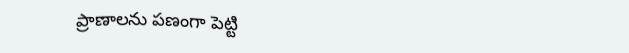ప్రాణాలను పణంగా పెట్టి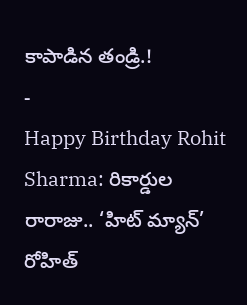కాపాడిన తండ్రి.!
-
Happy Birthday Rohit Sharma: రికార్డుల రారాజు.. ‘హిట్ మ్యాన్’ రోహిత్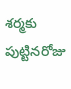శర్మకు పుట్టినరోజు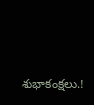శుభాకంక్షలు.!